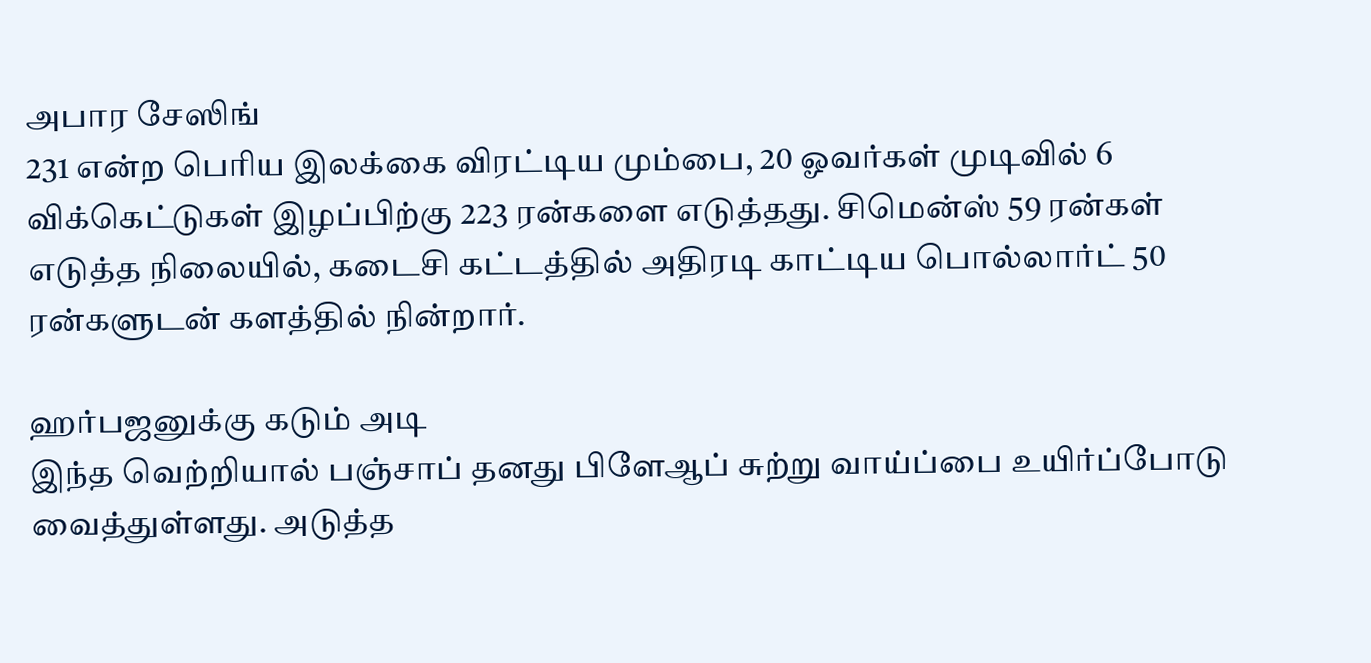அபார சேஸிங்
231 என்ற பெரிய இலக்கை விரட்டிய மும்பை, 20 ஓவர்கள் முடிவில் 6 விக்கெட்டுகள் இழப்பிற்கு 223 ரன்களை எடுத்தது. சிமென்ஸ் 59 ரன்கள் எடுத்த நிலையில், கடைசி கட்டத்தில் அதிரடி காட்டிய பொல்லார்ட் 50 ரன்களுடன் களத்தில் நின்றார்.

ஹர்பஜனுக்கு கடும் அடி
இந்த வெற்றியால் பஞ்சாப் தனது பிளேஆப் சுற்று வாய்ப்பை உயிர்ப்போடு வைத்துள்ளது. அடுத்த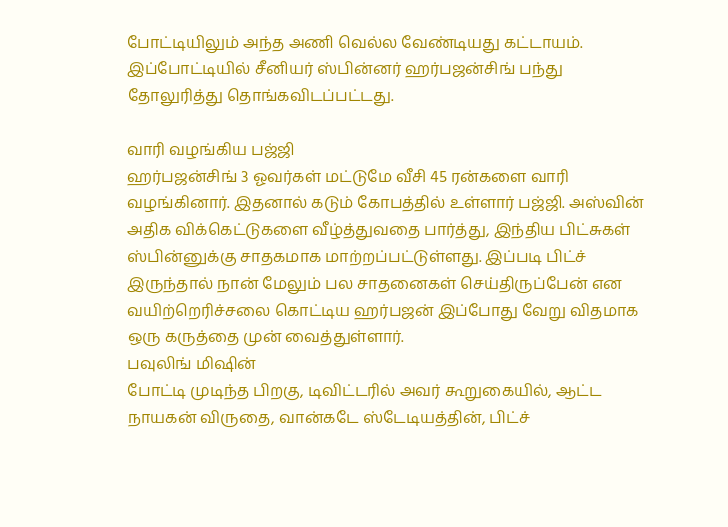போட்டியிலும் அந்த அணி வெல்ல வேண்டியது கட்டாயம். இப்போட்டியில் சீனியர் ஸ்பின்னர் ஹர்பஜன்சிங் பந்து தோலுரித்து தொங்கவிடப்பட்டது.

வாரி வழங்கிய பஜ்ஜி
ஹர்பஜன்சிங் 3 ஓவர்கள் மட்டுமே வீசி 45 ரன்களை வாரி வழங்கினார். இதனால் கடும் கோபத்தில் உள்ளார் பஜ்ஜி. அஸ்வின் அதிக விக்கெட்டுகளை வீழ்த்துவதை பார்த்து, இந்திய பிட்சுகள் ஸ்பின்னுக்கு சாதகமாக மாற்றப்பட்டுள்ளது. இப்படி பிட்ச் இருந்தால் நான் மேலும் பல சாதனைகள் செய்திருப்பேன் என வயிற்றெரிச்சலை கொட்டிய ஹர்பஜன் இப்போது வேறு விதமாக ஒரு கருத்தை முன் வைத்துள்ளார்.
பவுலிங் மிஷின்
போட்டி முடிந்த பிறகு, டிவிட்டரில் அவர் கூறுகையில், ஆட்ட நாயகன் விருதை, வான்கடே ஸ்டேடியத்தின், பிட்ச்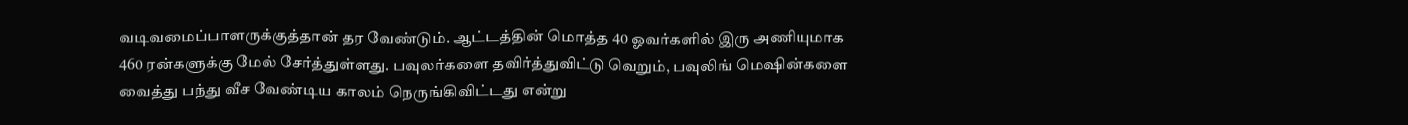வடிவமைப்பாளருக்குத்தான் தர வேண்டும். ஆட்டத்தின் மொத்த 40 ஓவர்களில் இரு அணியுமாக 460 ரன்களுக்கு மேல் சேர்த்துள்ளது. பவுலர்களை தவிர்த்துவிட்டு வெறும், பவுலிங் மெஷின்களை வைத்து பந்து வீச வேண்டிய காலம் நெருங்கிவிட்டது என்று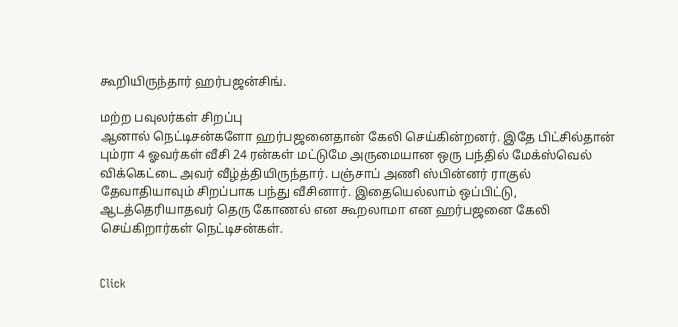கூறியிருந்தார் ஹர்பஜன்சிங்.

மற்ற பவுலர்கள் சிறப்பு
ஆனால் நெட்டிசன்களோ ஹர்பஜனைதான் கேலி செய்கின்றனர். இதே பிட்சில்தான் பும்ரா 4 ஓவர்கள் வீசி 24 ரன்கள் மட்டுமே அருமையான ஒரு பந்தில் மேக்ஸ்வெல் விக்கெட்டை அவர் வீழ்த்தியிருந்தார். பஞ்சாப் அணி ஸ்பின்னர் ராகுல் தேவாதியாவும் சிறப்பாக பந்து வீசினார். இதையெல்லாம் ஒப்பிட்டு, ஆடத்தெரியாதவர் தெரு கோணல் என கூறலாமா என ஹர்பஜனை கேலி செய்கிறார்கள் நெட்டிசன்கள்.


Click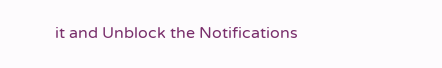it and Unblock the Notifications